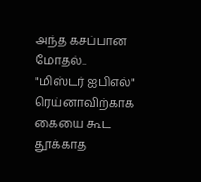அந்த கசப்பான மோதல்.. "மிஸ்டர் ஐபிஎல்" ரெய்னாவிற்காக கையை கூட தூக்காத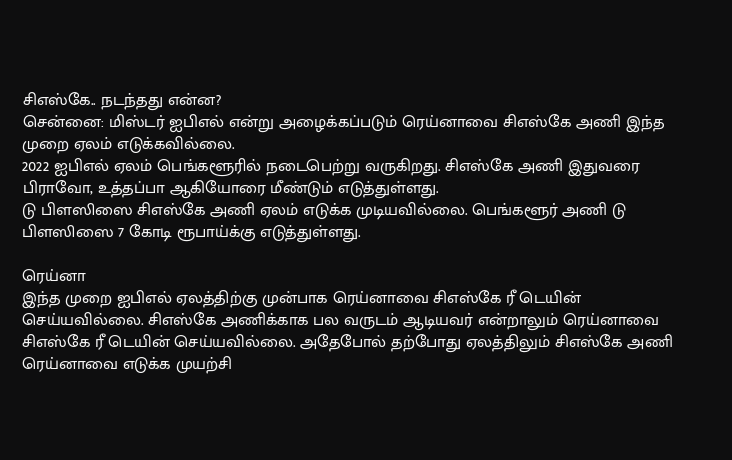சிஎஸ்கே.. நடந்தது என்ன?
சென்னை: மிஸ்டர் ஐபிஎல் என்று அழைக்கப்படும் ரெய்னாவை சிஎஸ்கே அணி இந்த முறை ஏலம் எடுக்கவில்லை.
2022 ஐபிஎல் ஏலம் பெங்களூரில் நடைபெற்று வருகிறது. சிஎஸ்கே அணி இதுவரை பிராவோ, உத்தப்பா ஆகியோரை மீண்டும் எடுத்துள்ளது.
டு பிளஸிஸை சிஎஸ்கே அணி ஏலம் எடுக்க முடியவில்லை. பெங்களூர் அணி டு பிளஸிஸை 7 கோடி ரூபாய்க்கு எடுத்துள்ளது.

ரெய்னா
இந்த முறை ஐபிஎல் ஏலத்திற்கு முன்பாக ரெய்னாவை சிஎஸ்கே ரீ டெயின் செய்யவில்லை. சிஎஸ்கே அணிக்காக பல வருடம் ஆடியவர் என்றாலும் ரெய்னாவை சிஎஸ்கே ரீ டெயின் செய்யவில்லை. அதேபோல் தற்போது ஏலத்திலும் சிஎஸ்கே அணி ரெய்னாவை எடுக்க முயற்சி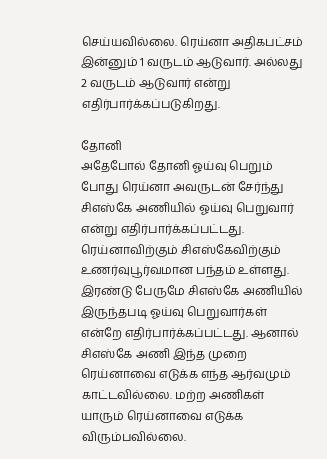செய்யவில்லை. ரெய்னா அதிகபட்சம் இன்னும் 1 வருடம் ஆடுவார். அல்லது 2 வருடம் ஆடுவார் என்று எதிர்பார்க்கப்படுகிறது.

தோனி
அதேபோல் தோனி ஓய்வு பெறும் போது ரெய்னா அவருடன் சேர்ந்து சிஎஸ்கே அணியில் ஓய்வு பெறுவார் என்று எதிர்பார்க்கப்பட்டது. ரெய்னாவிற்கும் சிஎஸ்கேவிற்கும் உணர்வுபூர்வமான பந்தம் உள்ளது. இரண்டு பேருமே சிஎஸ்கே அணியில் இருந்தபடி ஓய்வு பெறுவார்கள் என்றே எதிர்பார்க்கப்பட்டது. ஆனால் சிஎஸ்கே அணி இந்த முறை ரெய்னாவை எடுக்க எந்த ஆர்வமும் காட்டவில்லை. மற்ற அணிகள் யாரும் ரெய்னாவை எடுக்க விரும்பவில்லை.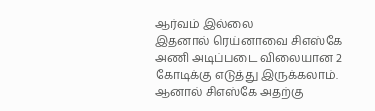ஆர்வம் இல்லை
இதனால் ரெய்னாவை சிஎஸ்கே அணி அடிப்படை விலையான 2 கோடிக்கு எடுத்து இருக்கலாம். ஆனால் சிஎஸ்கே அதற்கு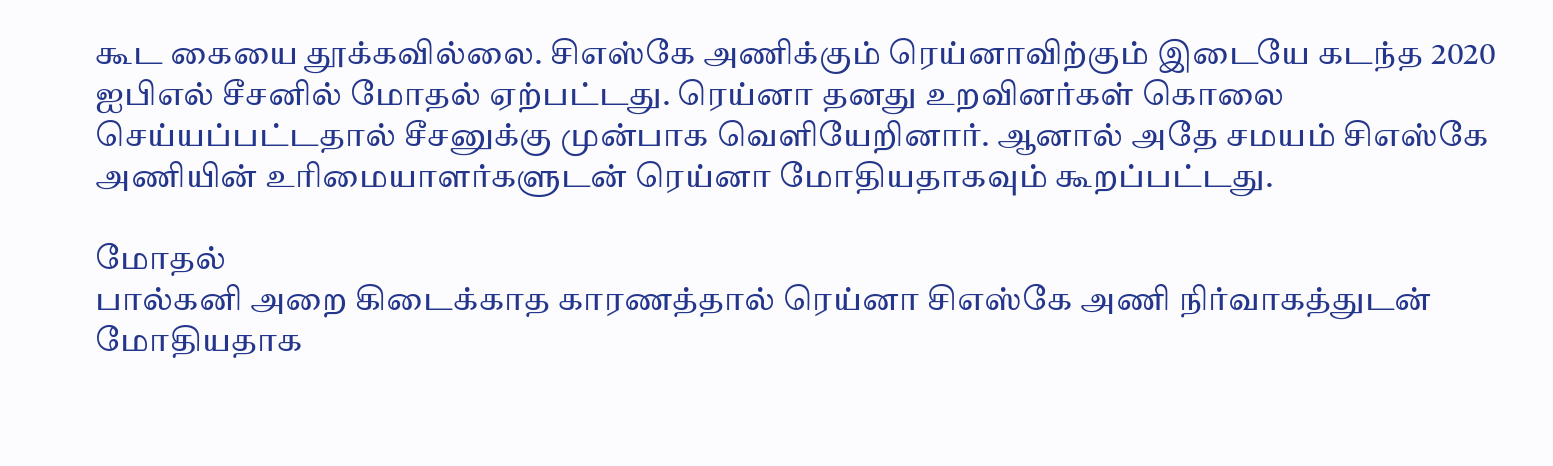கூட கையை தூக்கவில்லை. சிஎஸ்கே அணிக்கும் ரெய்னாவிற்கும் இடையே கடந்த 2020 ஐபிஎல் சீசனில் மோதல் ஏற்பட்டது. ரெய்னா தனது உறவினர்கள் கொலை செய்யப்பட்டதால் சீசனுக்கு முன்பாக வெளியேறினார். ஆனால் அதே சமயம் சிஎஸ்கே அணியின் உரிமையாளர்களுடன் ரெய்னா மோதியதாகவும் கூறப்பட்டது.

மோதல்
பால்கனி அறை கிடைக்காத காரணத்தால் ரெய்னா சிஎஸ்கே அணி நிர்வாகத்துடன் மோதியதாக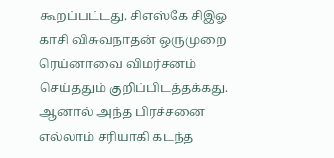கூறப்பட்டது. சிஎஸ்கே சிஇஓ காசி விசுவநாதன் ஒருமுறை ரெய்னாவை விமர்சனம் செய்ததும் குறிப்பிடத்தக்கது. ஆனால் அந்த பிரச்சனை எல்லாம் சரியாகி கடந்த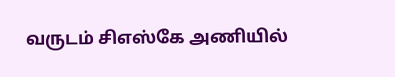வருடம் சிஎஸ்கே அணியில்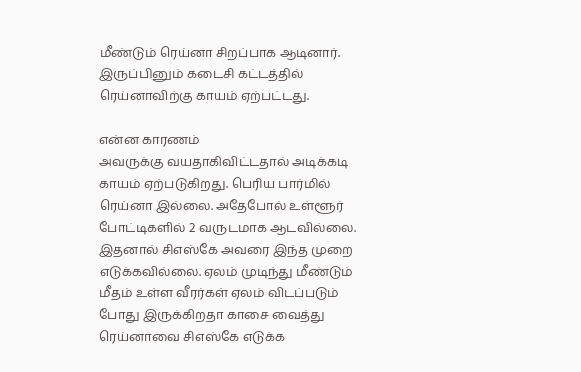மீண்டும் ரெய்னா சிறப்பாக ஆடினார். இருப்பினும் கடைசி கட்டத்தில் ரெய்னாவிற்கு காயம் ஏற்பட்டது.

என்ன காரணம்
அவருக்கு வயதாகிவிட்டதால் அடிக்கடி காயம் ஏற்படுகிறது. பெரிய பார்மில் ரெய்னா இல்லை. அதேபோல் உள்ளூர் போட்டிகளில் 2 வருடமாக ஆடவில்லை. இதனால் சிஎஸ்கே அவரை இந்த முறை எடுக்கவில்லை. ஏலம் முடிந்து மீண்டும் மீதம் உள்ள வீரர்கள் ஏலம் விடப்படும் போது இருக்கிறதா காசை வைத்து ரெய்னாவை சிஎஸ்கே எடுக்க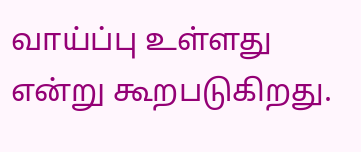வாய்ப்பு உள்ளது என்று கூறபடுகிறது.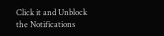Click it and Unblock the Notifications